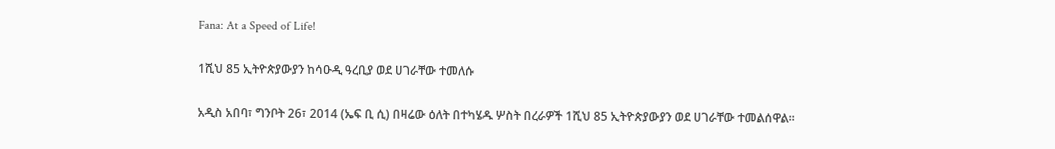Fana: At a Speed of Life!

1ሺህ 85 ኢትዮጵያውያን ከሳዑዲ ዓረቢያ ወደ ሀገራቸው ተመለሱ

አዲስ አበባ፣ ግንቦት 26፣ 2014 (ኤፍ ቢ ሲ) በዛሬው ዕለት በተካሄዱ ሦስት በረራዎች 1ሺህ 85 ኢትዮጵያውያን ወደ ሀገራቸው ተመልሰዋል፡፡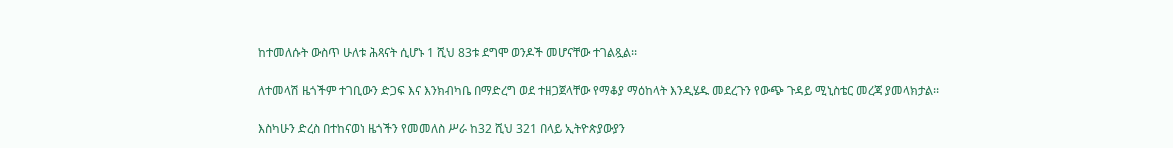ከተመለሱት ውስጥ ሁለቱ ሕጻናት ሲሆኑ 1 ሺህ 83ቱ ደግሞ ወንዶች መሆናቸው ተገልጿል፡፡

ለተመላሽ ዜጎችም ተገቢውን ድጋፍ እና እንክብካቤ በማድረግ ወደ ተዘጋጀላቸው የማቆያ ማዕከላት እንዲሄዱ መደረጉን የውጭ ጉዳይ ሚኒስቴር መረጃ ያመላክታል፡፡

እስካሁን ድረስ በተከናወነ ዜጎችን የመመለስ ሥራ ከ32 ሺህ 321 በላይ ኢትዮጵያውያን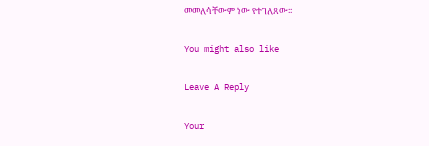መመለሳቸውም ነው የተገለጸው፡፡

You might also like

Leave A Reply

Your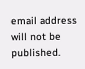email address will not be published.